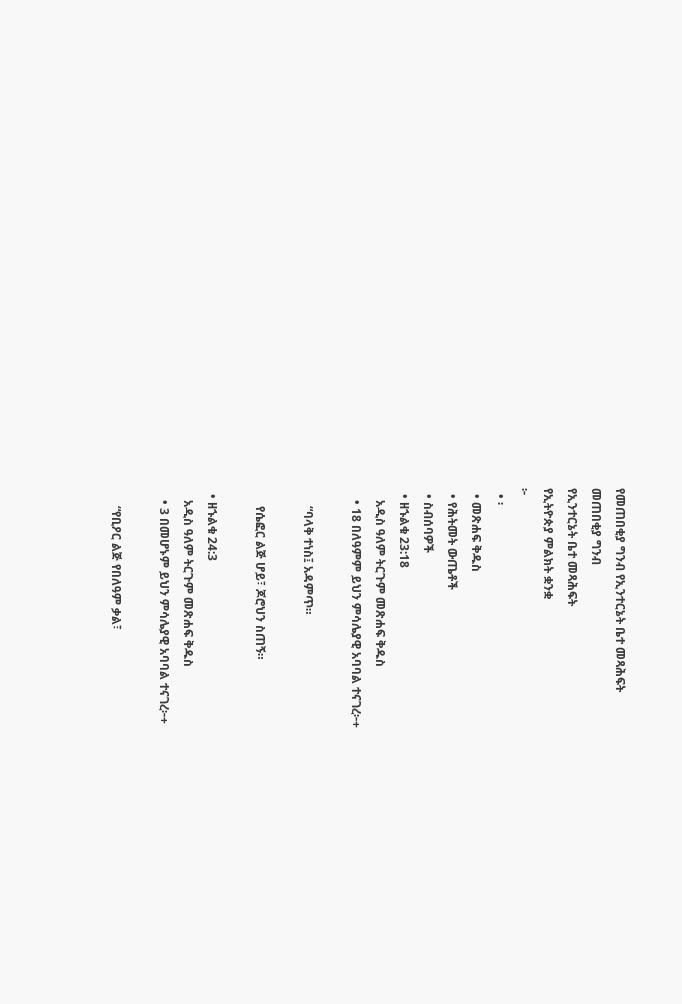የመጠበቂያ ግንብ የኢንተርኔት ቤተ መጻሕፍት
መጠበቂያ ግንብ
የኢንተርኔት ቤተ መጻሕፍት
የኢትዮጵያ ምልክት ቋንቋ
፦
  • ፡
  • መጽሐፍ ቅዱስ
  • የሕትመት ውጤቶች
  • ስብሰባዎች
  • ዘኁልቁ 23:18
    አዲስ ዓለም ትርጉም መጽሐፍ ቅዱስ
    • 18 በለዓምም ይህን ምሳሌያዊ አባባል ተናገረ፦+

      “ባላቅ ተነስ፤ አዳምጥ።

      የሴፎር ልጅ ሆይ፣ ጆሮህን ስጠኝ።

  • ዘኁልቁ 24:3
    አዲስ ዓለም ትርጉም መጽሐፍ ቅዱስ
    • 3 በመሆኑም ይህን ምሳሌያዊ አባባል ተናገረ፦+

      “የቢዖር ልጅ የበለዓም ቃል፣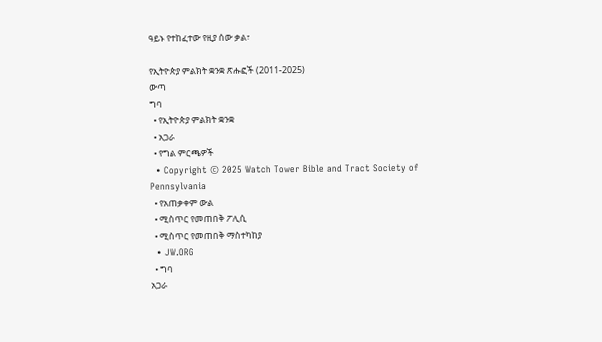ዓይኑ የተከፈተው የዚያ ሰው ቃል፣

የኢትዮጵያ ምልክት ቋንቋ ጽሑፎች (2011-2025)
ውጣ
ግባ
  • የኢትዮጵያ ምልክት ቋንቋ
  • አጋራ
  • የግል ምርጫዎች
  • Copyright © 2025 Watch Tower Bible and Tract Society of Pennsylvania
  • የአጠቃቀም ውል
  • ሚስጥር የመጠበቅ ፖሊሲ
  • ሚስጥር የመጠበቅ ማስተካከያ
  • JW.ORG
  • ግባ
አጋራ